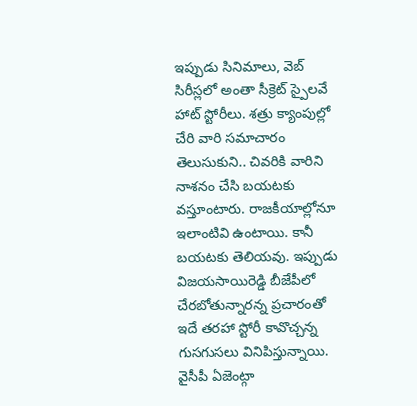ఇప్పుడు సినిమాలు, వెబ్ సిరీస్లలో అంతా సీక్రెట్ స్పైలవే హాట్ స్టోరీలు. శత్రు క్యాంపుల్లో చేరి వారి సమాచారం తెలుసుకుని.. చివరికి వారిని నాశనం చేసి బయటకు వస్తూంటారు. రాజకీయాల్లోనూ ఇలాంటివి ఉంటాయి. కానీ బయటకు తెలియవు. ఇప్పుడు విజయసాయిరెడ్డి బీజేపీలో చేరబోతున్నారన్న ప్రచారంతో ఇదే తరహా స్టోరీ కావొచ్చన్న గుసగుసలు వినిపిస్తున్నాయి.
వైసీపీ ఏజెంట్గా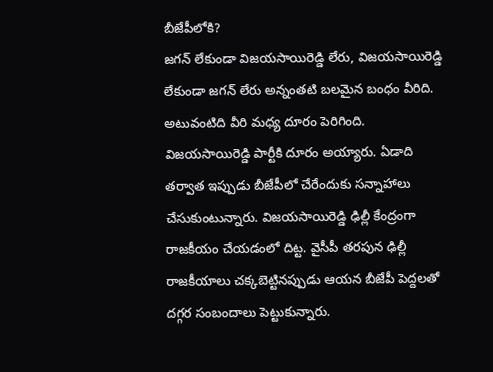బీజేపీలోకి?
జగన్ లేకుండా విజయసాయిరెడ్డి లేరు, విజయసాయిరెడ్డి లేకుండా జగన్ లేరు అన్నంతటి బలమైన బంధం వీరిది. అటువంటిది వీరి మధ్య దూరం పెరిగింది. విజయసాయిరెడ్డి పార్టీకి దూరం అయ్యారు. ఏడాది తర్వాత ఇప్పుడు బీజేపీలో చేరేందుకు సన్నాహాలు చేసుకుంటున్నారు. విజయసాయిరెడ్డి ఢిల్లీ కేంద్రంగా రాజకీయం చేయడంలో దిట్ట. వైసీపీ తరపున ఢిల్లీ రాజకీయాలు చక్కబెట్టినప్పుడు ఆయన బీజేపీ పెద్దలతో దగ్గర సంబందాలు పెట్టుకున్నారు.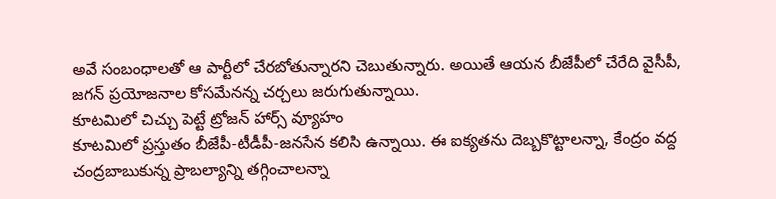అవే సంబంధాలతో ఆ పార్టీలో చేరబోతున్నారని చెబుతున్నారు. అయితే ఆయన బీజేపీలో చేరేది వైసీపీ, జగన్ ప్రయోజనాల కోసమేనన్న చర్చలు జరుగుతున్నాయి.
కూటమిలో చిచ్చు పెట్టే ట్రోజన్ హార్స్ వ్యూహం
కూటమిలో ప్రస్తుతం బీజేపీ-టీడీపీ-జనసేన కలిసి ఉన్నాయి. ఈ ఐక్యతను దెబ్బకొట్టాలన్నా, కేంద్రం వద్ద చంద్రబాబుకున్న ప్రాబల్యాన్ని తగ్గించాలన్నా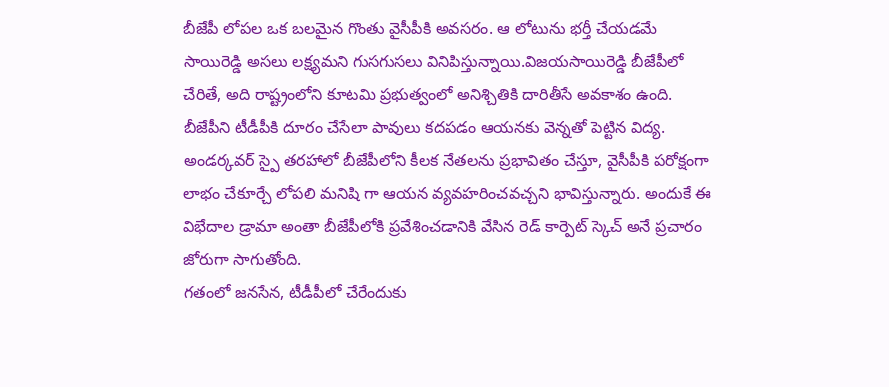బీజేపీ లోపల ఒక బలమైన గొంతు వైసీపీకి అవసరం. ఆ లోటును భర్తీ చేయడమే సాయిరెడ్డి అసలు లక్ష్యమని గుసగుసలు వినిపిస్తున్నాయి.విజయసాయిరెడ్డి బీజేపీలో చేరితే, అది రాష్ట్రంలోని కూటమి ప్రభుత్వంలో అనిశ్చితికి దారితీసే అవకాశం ఉంది. బీజేపీని టీడీపీకి దూరం చేసేలా పావులు కదపడం ఆయనకు వెన్నతో పెట్టిన విద్య. అండర్కవర్ స్పై తరహాలో బీజేపీలోని కీలక నేతలను ప్రభావితం చేస్తూ, వైసీపీకి పరోక్షంగా లాభం చేకూర్చే లోపలి మనిషి గా ఆయన వ్యవహరించవచ్చని భావిస్తున్నారు. అందుకే ఈ విభేదాల డ్రామా అంతా బీజేపీలోకి ప్రవేశించడానికి వేసిన రెడ్ కార్పెట్ స్కెచ్ అనే ప్రచారం జోరుగా సాగుతోంది.
గతంలో జనసేన, టీడీపీలో చేరేందుకు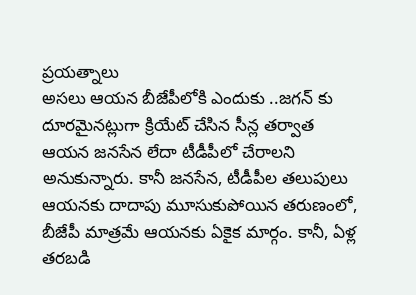ప్రయత్నాలు
అసలు ఆయన బీజేపీలోకి ఎందుకు ..జగన్ కు దూరమైనట్లుగా క్రియేట్ చేసిన సీన్ల తర్వాత ఆయన జనసేన లేదా టీడీపీలో చేరాలని అనుకున్నారు. కానీ జనసేన, టీడీపీల తలుపులు ఆయనకు దాదాపు మూసుకుపోయిన తరుణంలో, బీజేపీ మాత్రమే ఆయనకు ఏకైక మార్గం. కానీ, ఏళ్ల తరబడి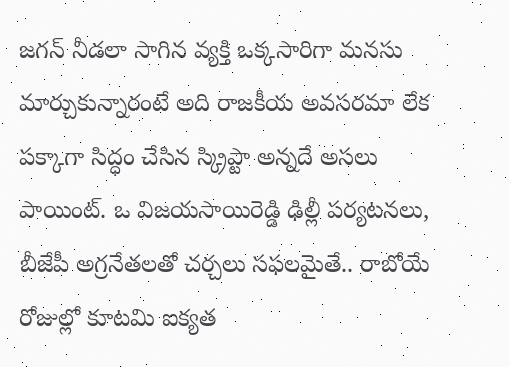జగన్ నీడలా సాగిన వ్యక్తి ఒక్కసారిగా మనసు మార్చుకున్నారంటే అది రాజకీయ అవసరమా లేక పక్కాగా సిద్ధం చేసిన స్క్రిప్టా అన్నదే అసలు పాయింట్. ఒ విజయసాయిరెడ్డి ఢిల్లీ పర్యటనలు, బీజేపీ అగ్రనేతలతో చర్చలు సఫలమైతే.. రాబోయే రోజుల్లో కూటమి ఐక్యత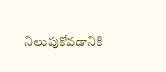నిలుపుకోవడానికి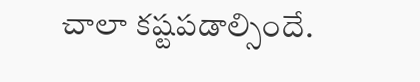చాలా కష్టపడాల్సిందే.